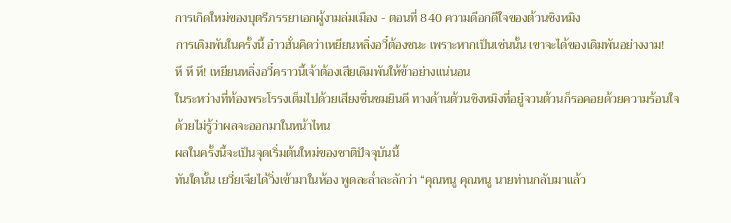การเกิดใหม่ของบุตรีภรรยาเอกผู้งามล่มเมือง - ตอนที่ 840 ความดีอกดีใจของต้วนชิงหมิง
การเดิมพันในครั้งนี้ อ๋าวฮั่นคิดว่าเหยียนหลิ่งอวี๋ต้องชนะ เพราะหากเป็นเช่นนั้น เขาจะได้ของเดิมพันอย่างงาม!
หึ หึ หึ! เหยียนหลิ่งอวี๋คราวนี้เจ้าต้องเสียเดิมพันให้ข้าอย่างแน่นอน
ในระหว่างที่ท้องพระโรรงเต็มไปด้วยเสียงชื่นชมยินดี ทางด้านต้วนชิงหมิงที่อยู๋จวนต้วนก็รอคอยด้วยความร้อนใจ
ด้วยไม่รู้ว่าผลจะออกมาในหน้าไหน
ผลในครั้งนี้จะเป็นจุดเริ่มต้นใหม่ของชาติปัจจุบันนี้
ทันใดนั้น เยวี่ยเจียได้วิ่งเข้ามาในห้อง พูดละลํ่าละลักว่า “คุณหนู คุณหนู นายท่านกลับมาแล้ว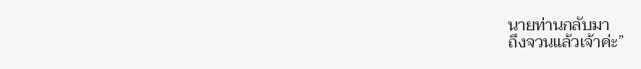นายท่านกลับมา
ถึงจวนแล้วเจ้าค่ะ”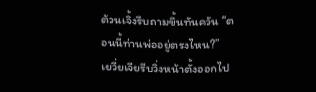ต้วนเจิ้งรีบถามขึ้นทันควัน “ตอนนี้ท่านพ่ออยู่ตรงไหน?”
เยวี่ยเจียรีบวิ่งหน้าตั้งออกไป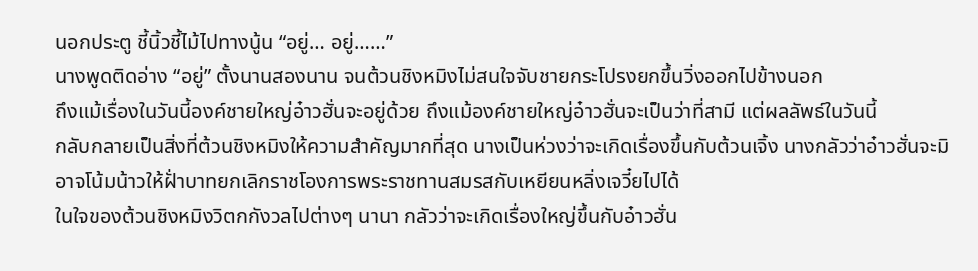นอกประตู ชี้นิ้วชี้ไม้ไปทางนู้น “อยู่… อยู่……”
นางพูดติดอ่าง “อยู่” ตั้งนานสองนาน จนต้วนชิงหมิงไม่สนใจจับชายกระโปรงยกขึ้นวิ่งออกไปข้างนอก
ถึงแม้เรื่องในวันนี้องค์ชายใหญ่อ๋าวฮั่นจะอยู่ด้วย ถึงแม้องค์ชายใหญ่อ๋าวฮั่นจะเป็นว่าที่สามี แต่ผลลัพธ์ในวันนี้
กลับกลายเป็นสิ่งที่ต้วนชิงหมิงให้ความสำคัญมากที่สุด นางเป็นห่วงว่าจะเกิดเรื่องขึ้นกับต้วนเจิ้ง นางกลัวว่าอ๋าวฮั่นจะมิ
อาจโน้มน้าวให้ฝั่าบาทยกเลิกราชโองการพระราชทานสมรสกับเหยียนหลิ่งเจวี๋ยไปได้
ในใจของต้วนชิงหมิงวิตกกังวลไปต่างๆ นานา กลัวว่าจะเกิดเรื่องใหญ่ขึ้นกับอ๋าวฮั่น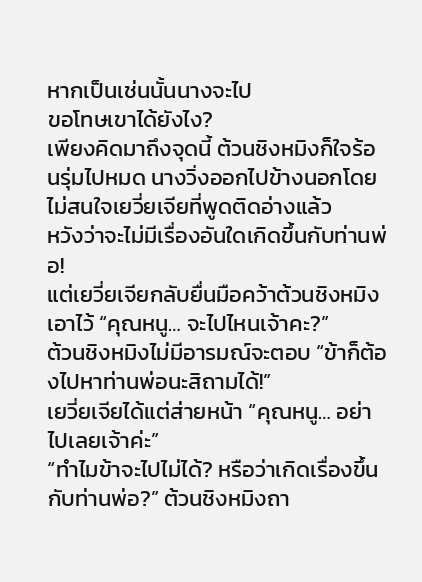หากเป็นเช่นนั้นนางจะไป
ขอโทษเขาได้ยังไง?
เพียงคิดมาถึงจุดนี้ ต้วนชิงหมิงก็ใจร้อนรุ่มไปหมด นางวิ่งออกไปข้างนอกโดยไม่สนใจเยวี่ยเจียที่พูดติดอ่างแล้ว
หวังว่าจะไม่มีเรื่องอันใดเกิดขึ้นกับท่านพ่อ!
แต่เยวี่ยเจียกลับยื่นมือคว้าต้วนชิงหมิงเอาไว้ “คุณหนู… จะไปไหนเจ้าคะ?”
ต้วนชิงหมิงไม่มีอารมณ์จะตอบ “ข้าก็ต้องไปหาท่านพ่อนะสิถามได้!”
เยวี่ยเจียได้แต่ส่ายหน้า “คุณหนู… อย่าไปเลยเจ้าค่ะ”
“ทำไมข้าจะไปไม่ได้? หรือว่าเกิดเรื่องขึ้นกับท่านพ่อ?” ต้วนชิงหมิงถา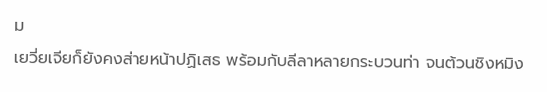ม
เยวี่ยเจียก็ยังคงส่ายหน้าปฏิเสธ พร้อมกับลีลาหลายกระบวนท่า จนต้วนชิงหมิง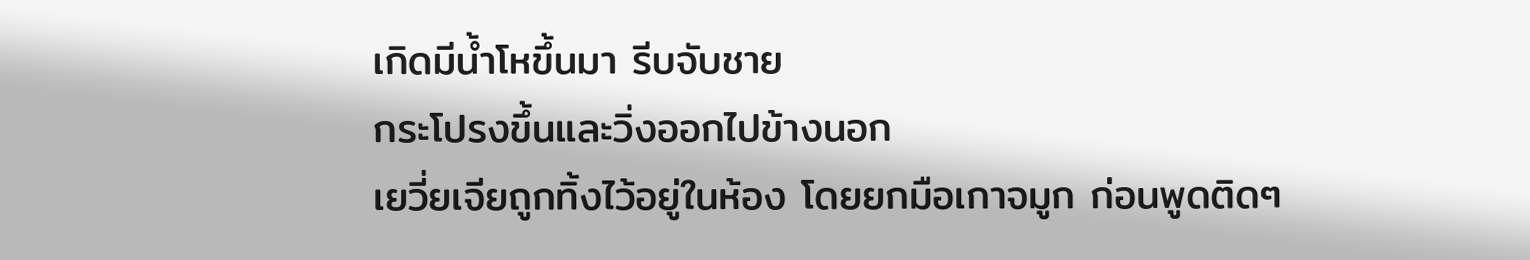เกิดมีนํ้าโหขึ้นมา รีบจับชาย
กระโปรงขึ้นและวิ่งออกไปข้างนอก
เยวี่ยเจียถูกทิ้งไว้อยู่ในห้อง โดยยกมือเกาจมูก ก่อนพูดติดๆ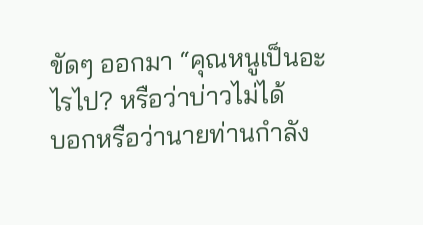ขัดๆ ออกมา “คุณหนูเป็นอะไรไป? หรือว่าบ่าวไม่ได้
บอกหรือว่านายท่านกำลัง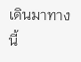เดินมาทางนี้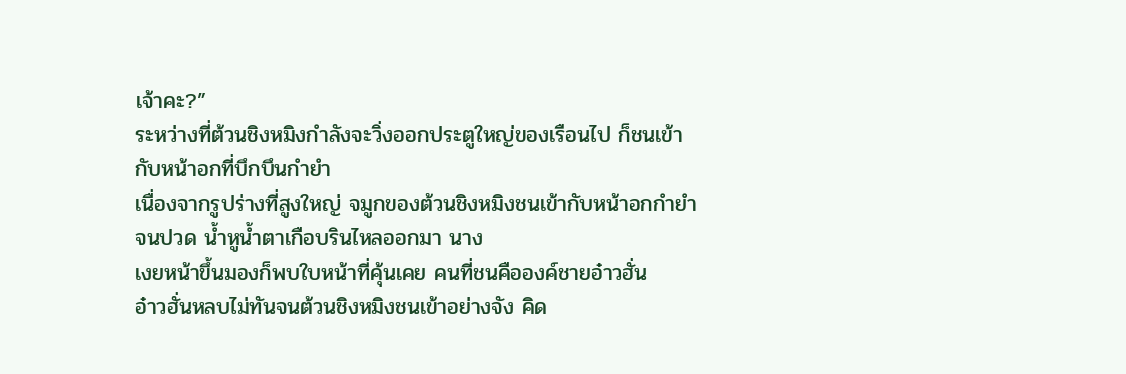เจ้าคะ?”
ระหว่างที่ต้วนชิงหมิงกำลังจะวิ่งออกประตูใหญ่ของเรือนไป ก็ชนเข้ากับหน้าอกที่บึกบึนกำยำ
เนื่องจากรูปร่างที่สูงใหญ่ จมูกของต้วนชิงหมิงชนเข้ากับหน้าอกกำยำจนปวด นํ้าหูนํ้าตาเกือบรินไหลออกมา นาง
เงยหน้าขึ้นมองก็พบใบหน้าที่คุ้นเคย คนที่ชนคือองค์ชายอ๋าวฮั่น
อ๋าวฮั่นหลบไม่ทันจนต้วนชิงหมิงชนเข้าอย่างจัง คิด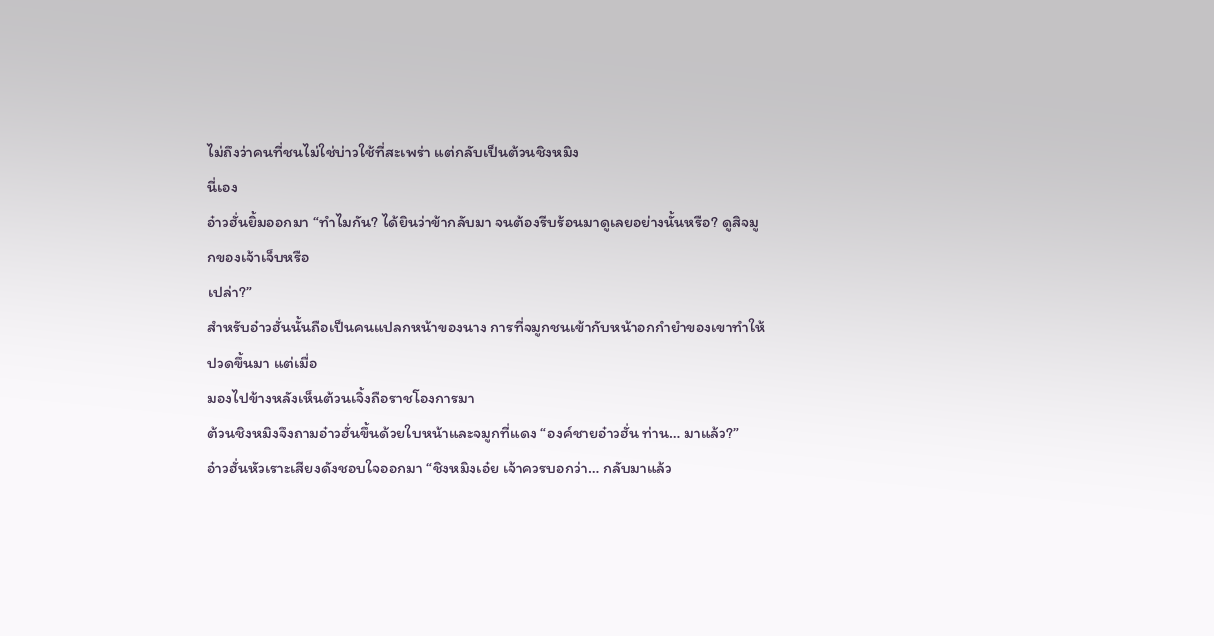ไม่ถึงว่าคนที่ชนไม่ใช่บ่าวใช้ที่สะเพร่า แต่กลับเป็นต้วนชิงหมิง
นี่เอง
อ๋าวฮั่นยิ้มออกมา “ทำไมกัน? ได้ยินว่าข้ากลับมา จนต้องรีบร้อนมาดูเลยอย่างนั้นหรือ? ดูสิจมูกของเจ้าเจ็บหรือ
เปล่า?”
สำหรับอ๋าวฮั่นนั้นถือเป็นคนแปลกหน้าของนาง การที่จมูกชนเข้ากับหน้าอกกำยำของเขาทำให้ปวดขึ้นมา แต่เมื่อ
มองไปข้างหลังเห็นต้วนเจิ้งถือราชโองการมา
ต้วนชิงหมิงจึงถามอ๋าวฮั่นขึ้นด้วยใบหน้าและจมูกที่แดง “องค์ชายอ๋าวฮั่น ท่าน… มาแล้ว?”
อ๋าวฮั่นหัวเราะเสียงดังชอบใจออกมา “ชิงหมิงเอ๋ย เจ้าควรบอกว่า… กลับมาแล้ว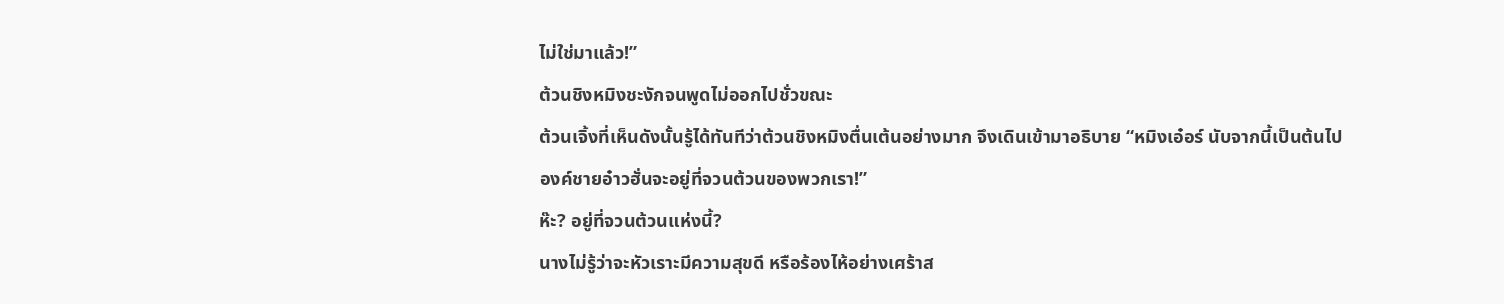ไม่ใช่มาแล้ว!”
ต้วนชิงหมิงชะงักจนพูดไม่ออกไปชั่วขณะ
ต้วนเจิ้งที่เห็นดังนั้นรู้ได้ทันทีว่าต้วนชิงหมิงตื่นเต้นอย่างมาก จึงเดินเข้ามาอธิบาย “หมิงเอ๋อร์ นับจากนี้เป็นต้นไป
องค์ชายอ๋าวฮั่นจะอยู่ที่จวนต้วนของพวกเรา!”
ห๊ะ? อยู่ที่จวนต้วนแห่งนี้?
นางไม่รู้ว่าจะหัวเราะมีความสุขดี หรือร้องไห้อย่างเศร้าส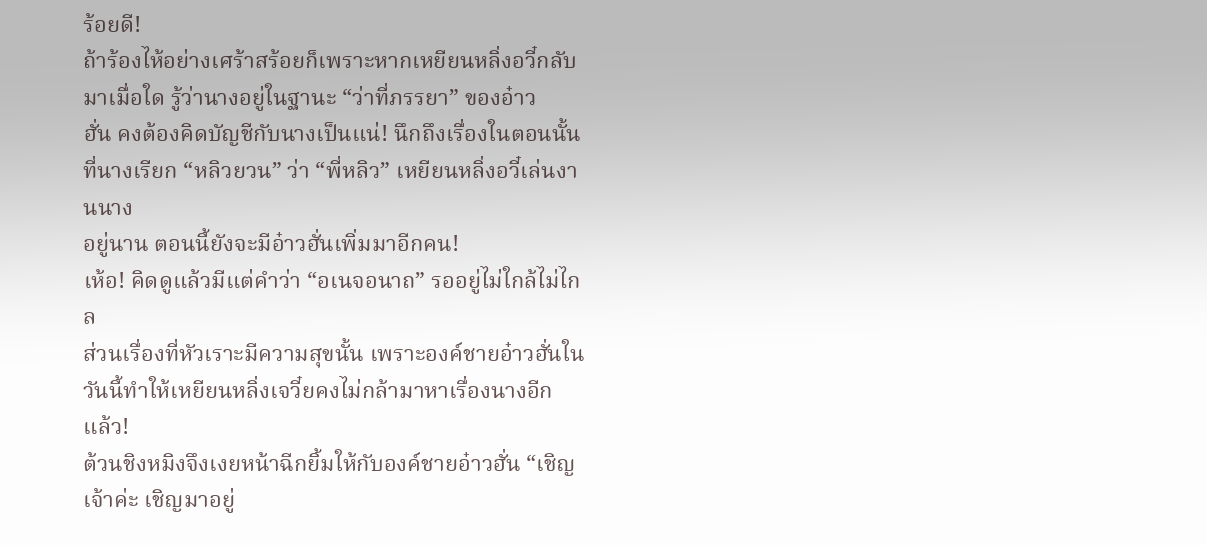ร้อยดี!
ถ้าร้องไห้อย่างเศร้าสร้อยก็เพราะหากเหยียนหลิ่งอวี๋กลับมาเมื่อใด รู้ว่านางอยู่ในฐานะ “ว่าที่ภรรยา” ของอ๋าว
ฮั่น คงต้องคิดบัญชีกับนางเป็นแน่! นึกถึงเรื่องในตอนนั้นที่นางเรียก “หลิวยวน” ว่า “พี่หลิว” เหยียนหลิ่งอวี๋เล่นงานนาง
อยู่นาน ตอนนี้ยังจะมีอ๋าวฮั่นเพิ่มมาอีกคน!
เห้อ! คิดดูแล้วมีแต่คำว่า “อเนจอนาถ” รออยู่ไม่ใกล้ไม่ไกล
ส่วนเรื่องที่หัวเราะมีความสุขนั้น เพราะองค์ชายอ๋าวฮั่นในวันนี้ทำให้เหยียนหลิ่งเจวี๋ยคงไม่กล้ามาหาเรื่องนางอีก
แล้ว!
ต้วนชิงหมิงจึงเงยหน้าฉีกยิ้มให้กับองค์ชายอ๋าวฮั่น “เชิญเจ้าค่ะ เชิญมาอยู่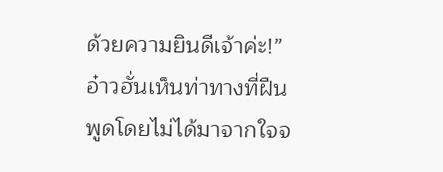ด้วยความยินดีเจ้าค่ะ!”
อ๋าวฮั่นเห็นท่าทางที่ฝืนพูดโดยไม่ได้มาจากใจจ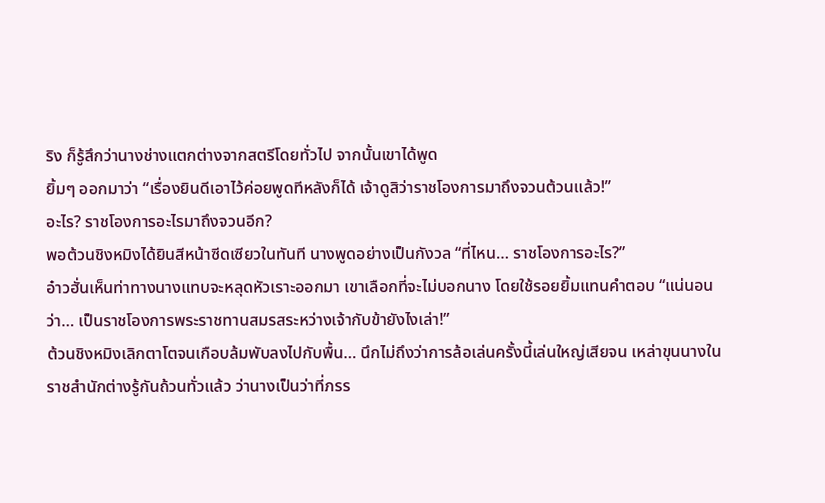ริง ก็รู้สึกว่านางช่างแตกต่างจากสตรีโดยทั่วไป จากนั้นเขาได้พูด
ยิ้มๆ ออกมาว่า “เรื่องยินดีเอาไว้ค่อยพูดทีหลังก็ได้ เจ้าดูสิว่าราชโองการมาถึงจวนต้วนแล้ว!”
อะไร? ราชโองการอะไรมาถึงจวนอีก?
พอต้วนชิงหมิงได้ยินสีหน้าซีดเซียวในทันที นางพูดอย่างเป็นกังวล “ที่ไหน… ราชโองการอะไร?”
อ๋าวฮั่นเห็นท่าทางนางแทบจะหลุดหัวเราะออกมา เขาเลือกที่จะไม่บอกนาง โดยใช้รอยยิ้มแทนคำตอบ “แน่นอน
ว่า… เป็นราชโองการพระราชทานสมรสระหว่างเจ้ากับข้ายังไงเล่า!”
ต้วนชิงหมิงเลิกตาโตจนเกือบล้มพับลงไปกับพื้น… นึกไม่ถึงว่าการล้อเล่นครั้งนี้เล่นใหญ่เสียจน เหล่าขุนนางใน
ราชสำนักต่างรู้กันถ้วนทั่วแล้ว ว่านางเป็นว่าที่ภรร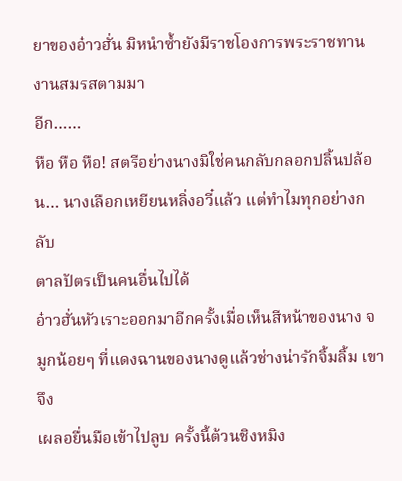ยาของอ๋าวฮั่น มิหนำซํ้ายังมีราชโองการพระราชทานงานสมรสตามมา
อีก……
หือ หือ หือ! สตรีอย่างนางมิใช่คนกลับกลอกปลิ้นปล้อน… นางเลือกเหยียนหลิ่งอวี๋แล้ว แต่ทำไมทุกอย่างกลับ
ตาลปัตรเป็นคนอื่นไปได้
อ๋าวฮั่นหัวเราะออกมาอีกครั้งเมื่อเห็นสีหน้าของนาง จมูกน้อยๆ ที่แดงฉานของนางดูแล้วช่างน่ารักจิ้มลิ้ม เขาจึง
เผลอยื่นมือเข้าไปลูบ ครั้งนี้ต้วนชิงหมิง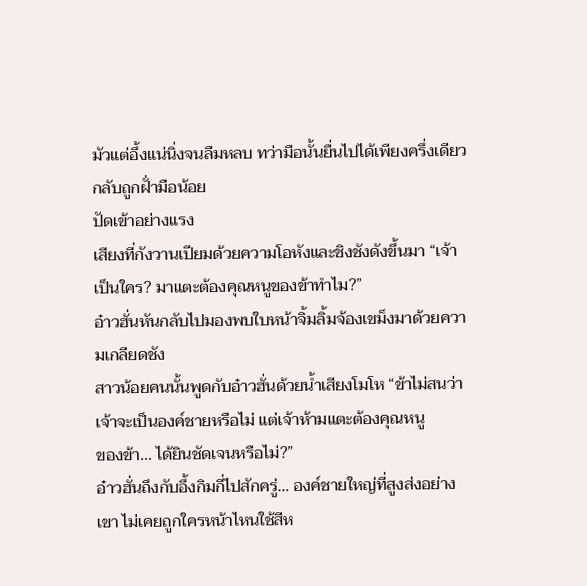มัวแต่อึ้งแน่นิ่งจนลืมหลบ ทว่ามือนั้นยื่นไปได้เพียงครึ่งเดียว กลับถูกฝั่ามือน้อย
ปัดเข้าอย่างแรง
เสียงที่กังวานเปียมด้วยความโอหังและชิงชังดังขึ้นมา “เจ้าเป็นใคร? มาแตะต้องคุณหนูของข้าทำไม?”
อ๋าวฮั่นหันกลับไปมองพบใบหน้าจิ้มลิ้มจ้องเขม็งมาด้วยความเกลียดชัง
สาวน้อยคนนั้นพูดกับอ๋าวฮั่นด้วยนํ้าเสียงโมโห “ข้าไม่สนว่าเจ้าจะเป็นองค์ชายหรือไม่ แต่เจ้าห้ามแตะต้องคุณหนู
ของข้า… ได้ยินชัดเจนหรือไม่?”
อ๋าวฮั่นถึงกับอึ้งกิมกี่ไปสักครู่… องค์ชายใหญ่ที่สูงส่งอย่างเขา ไม่เคยถูกใครหน้าไหนใช้สีห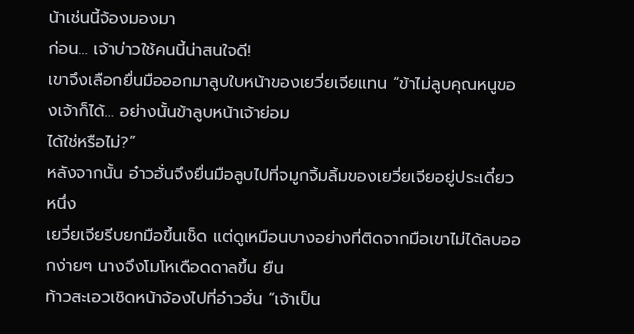น้าเช่นนี้จ้องมองมา
ก่อน… เจ้าบ่าวใช้คนนี้น่าสนใจดี!
เขาจึงเลือกยื่นมือออกมาลูบใบหน้าของเยวี่ยเจียแทน “ข้าไม่ลูบคุณหนูของเจ้าก็ได้… อย่างนั้นข้าลูบหน้าเจ้าย่อม
ได้ใช่หรือไม่?”
หลังจากนั้น อ๋าวฮั่นจึงยื่นมือลูบไปที่จมูกจิ้มลิ้มของเยวี่ยเจียอยู่ประเดี๋ยวหนึ่ง
เยวี่ยเจียรีบยกมือขึ้นเช็ด แต่ดูเหมือนบางอย่างที่ติดจากมือเขาไม่ได้ลบออกง่ายๆ นางจึงโมโหเดือดดาลขึ้น ยืน
ท้าวสะเอวเชิดหน้าจ้องไปที่อ๋าวฮั่น “เจ้าเป็น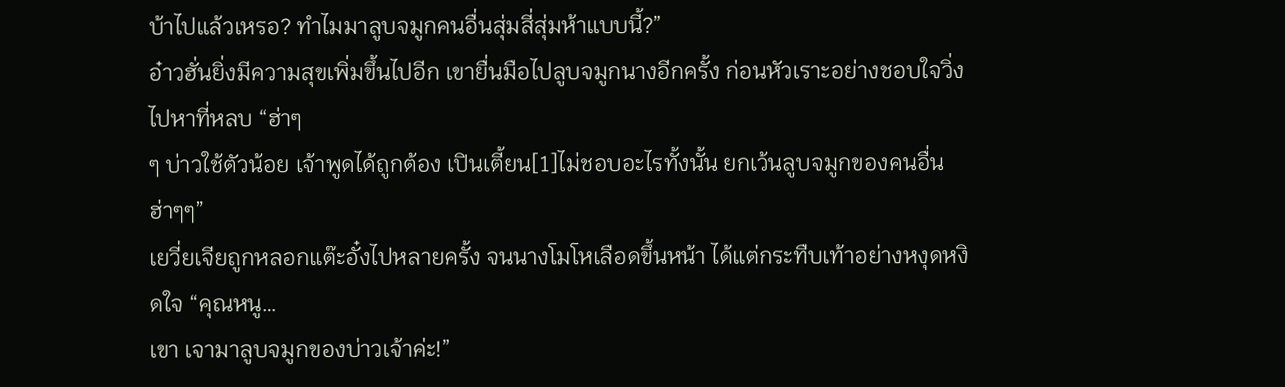บ้าไปแล้วเหรอ? ทำไมมาลูบจมูกคนอื่นสุ่มสี่สุ่มห้าแบบนี้?”
อ๋าวฮั่นยิ่งมีความสุขเพิ่มขึ้นไปอีก เขายื่นมือไปลูบจมูกนางอีกครั้ง ก่อนหัวเราะอย่างชอบใจวิ่งไปหาที่หลบ “ฮ่าๆ
ๆ บ่าวใช้ตัวน้อย เจ้าพูดได้ถูกต้อง เปินเตี้ยน[1]ไม่ชอบอะไรทั้งนั้น ยกเว้นลูบจมูกของคนอื่น ฮ่าๆๆ”
เยวี่ยเจียถูกหลอกแต๊ะอั๋งไปหลายครั้ง จนนางโมโหเลือดขึ้นหน้า ได้แต่กระทืบเท้าอย่างหงุดหงิดใจ “คุณหนู…
เขา เจามาลูบจมูกของบ่าวเจ้าค่ะ!”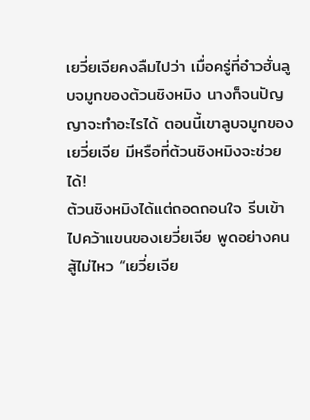เยวี่ยเจียคงลืมไปว่า เมื่อครู่ที่อ๋าวฮั่นลูบจมูกของต้วนชิงหมิง นางก็จนปัญญาจะทำอะไรได้ ตอนนี้เขาลูบจมูกของ
เยวี่ยเจีย มีหรือที่ต้วนชิงหมิงจะช่วยได้!
ต้วนชิงหมิงได้แต่ถอดถอนใจ รีบเข้าไปคว้าแขนของเยวี่ยเจีย พูดอย่างคนสู้ไม่ไหว “เยวี่ยเจีย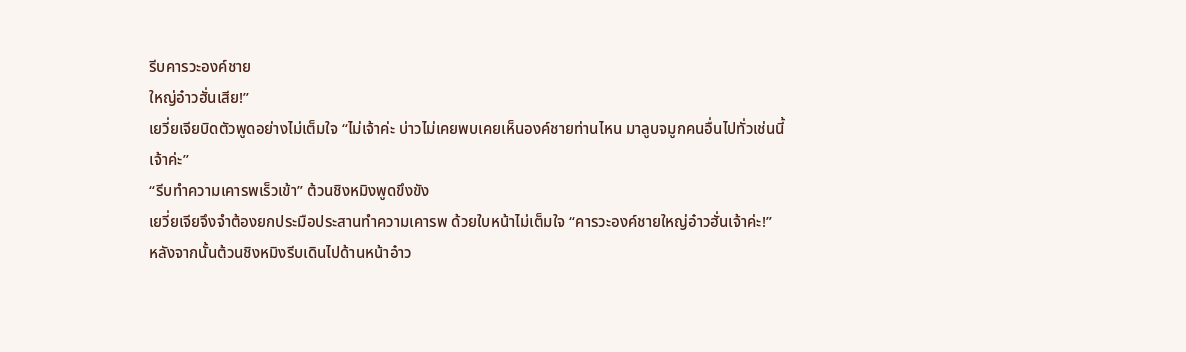รีบคารวะองค์ชาย
ใหญ่อ๋าวฮั่นเสีย!”
เยวี่ยเจียบิดตัวพูดอย่างไม่เต็มใจ “ไม่เจ้าค่ะ บ่าวไม่เคยพบเคยเห็นองค์ชายท่านไหน มาลูบจมูกคนอื่นไปทั่วเช่นนี้
เจ้าค่ะ”
“รีบทำความเคารพเร็วเข้า” ต้วนชิงหมิงพูดขึงขัง
เยวี่ยเจียจึงจำต้องยกประมือประสานทำความเคารพ ด้วยใบหน้าไม่เต็มใจ “คารวะองค์ชายใหญ่อ๋าวฮั่นเจ้าค่ะ!”
หลังจากนั้นต้วนชิงหมิงรีบเดินไปด้านหน้าอ๋าว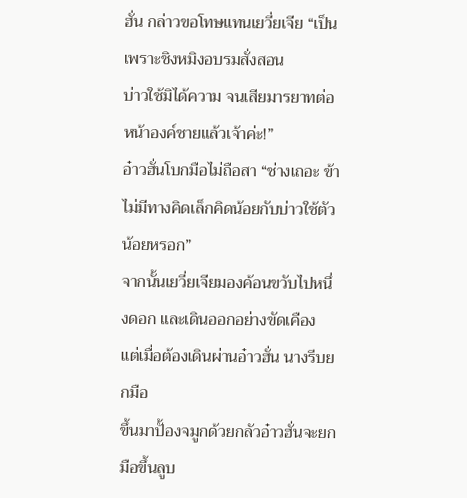ฮั่น กล่าวขอโทษแทนเยวี่ยเจีย “เป็นเพราะชิงหมิงอบรมสั่งสอน
บ่าวใช้มิได้ความ จนเสียมารยาทต่อหน้าองค์ชายแล้วเจ้าค่ะ!”
อ๋าวฮั่นโบกมือไม่ถือสา “ช่างเถอะ ข้าไม่มีทางคิดเล็กคิดน้อยกับบ่าวใช้ตัวน้อยหรอก”
จากนั้นเยวี่ยเจียมองค้อนขวับไปหนึ่งดอก และเดินออกอย่างขัดเคือง แต่เมื่อต้องเดินผ่านอ๋าวฮั่น นางรีบยกมือ
ขึ้นมาปั้องจมูกด้วยกลัวอ๋าวฮั่นจะยกมือขึ้นลูบ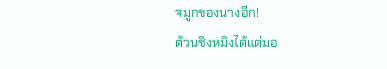จมูกของนางอีก!
ต้วนชิงหมิงได้แต่มอ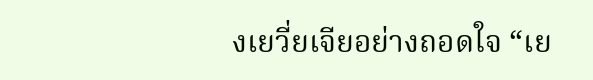งเยวี่ยเจียอย่างถอดใจ “เย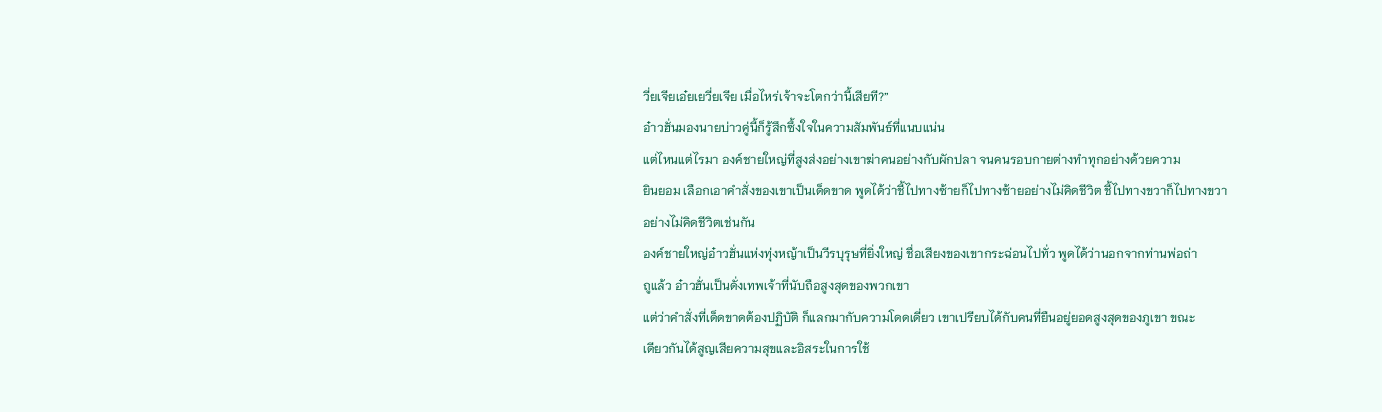วี่ยเจียเอ๋ยเยวี่ยเจีย เมื่อไหร่เจ้าจะโตกว่านี้เสียที?”
อ๋าวฮั่นมองนายบ่าวคู่นี้ก็รู้สึกซึ้งใจในความสัมพันธ์ที่แนบแน่น
แต่ไหนแต่ไรมา องค์ชายใหญ่ที่สูงส่งอย่างเขาฆ่าคนอย่างกับผักปลา จนคนรอบกายต่างทำทุกอย่างด้วยความ
ยินยอม เลือกเอาคำสั่งของเขาเป็นเด็ดขาด พูดได้ว่าชี้ไปทางซ้ายก็ไปทางซ้ายอย่างไม่คิดชีวิต ชี้ไปทางขวาก็ไปทางขวา
อย่างไม่คิดชีวิตเช่นกัน
องค์ชายใหญ่อ๋าวฮั่นแห่งทุ่งหญ้าเป็นวีรบุรุษที่ยิ่งใหญ่ ชื่อเสียงของเขากระฉ่อนไปทั่ว พูดได้ว่านอกจากท่านพ่อถ่า
ถูแล้ว อ๋าวฮั่นเป็นดั่งเทพเจ้าที่นับถือสูงสุดของพวกเขา
แต่ว่าคำสั่งที่เด็ดขาดต้องปฏิบัติ ก็แลกมากับความโดดเดี่ยว เขาเปรียบได้กับคนที่ยืนอยู่ยอดสูงสุดของภูเขา ขณะ
เดียวกันได้สูญเสียความสุขและอิสระในการใช้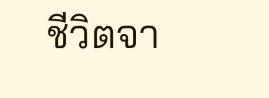ชีวิตจา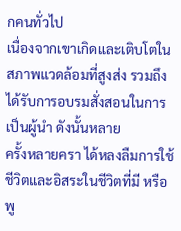กคนทั่วไป
เนื่องจากเขาเกิดและเติบโตในสภาพแวดล้อมที่สูงส่ง รวมถึงได้รับการอบรมสั่งสอนในการเป็นผู้นำ ดังนั้นหลาย
ครั้งหลายครา ได้หลงลืมการใช้ชีวิตและอิสระในชีวิตที่มี หรือพู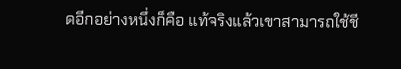ดอีกอย่างหนึ่งก็คือ แท้จริงแล้วเขาสามารถใช้ชี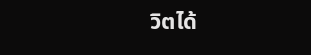วิตได้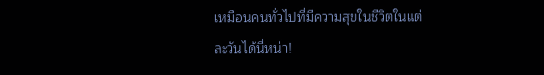เหมือนคนทั่วไปที่มีความสุขในชีวิตในแต่ละวันได้นี่หน่า!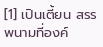[1] เปินเตี้ยน สรรพนามที่องค์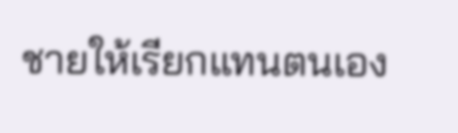ชายให้เรียกแทนตนเอง